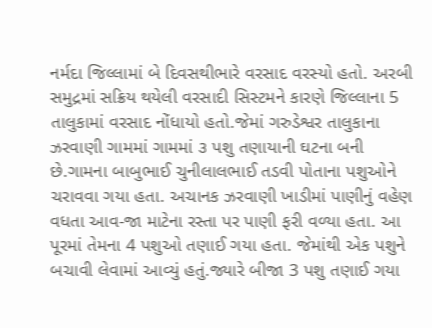નર્મદા જિલ્લામાં બે દિવસથીભારે વરસાદ વરસ્યો હતો. અરબી સમુદ્રમાં સક્રિય થયેલી વરસાદી સિસ્ટમને કારણે જિલ્લાના 5 તાલુકામાં વરસાદ નોંધાયો હતો.જેમાં ગરુડેશ્વર તાલુકાના ઝરવાણી ગામમાં ગામમાં ૩ પશુ તણાયાની ઘટના બની છે.ગામના બાબુભાઈ ચુનીલાલભાઈ તડવી પોતાના પશુઓને ચરાવવા ગયા હતા. અચાનક ઝરવાણી ખાડીમાં પાણીનું વહેણ વધતા આવ-જા માટેના રસ્તા પર પાણી ફરી વળ્યા હતા. આ પૂરમાં તેમના 4 પશુઓ તણાઈ ગયા હતા. જેમાંથી એક પશુને બચાવી લેવામાં આવ્યું હતું.જ્યારે બીજા 3 પશુ તણાઈ ગયા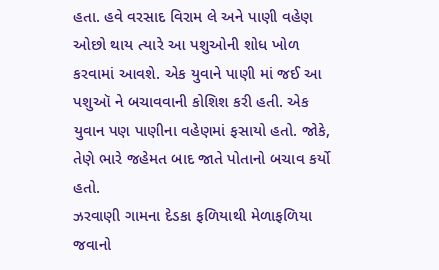હતા. હવે વરસાદ વિરામ લે અને પાણી વહેણ ઓછો થાય ત્યારે આ પશુઓની શોધ ખોળ કરવામાં આવશે. એક યુવાને પાણી માં જઈ આ પશુઑ ને બચાવવાની કોશિશ કરી હતી. એક યુવાન પણ પાણીના વહેણમાં ફસાયો હતો. જોકે, તેણે ભારે જહેમત બાદ જાતે પોતાનો બચાવ કર્યો હતો.
ઝરવાણી ગામના દેડકા ફળિયાથી મેળાફળિયા જવાનો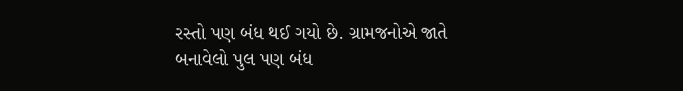રસ્તો પણ બંધ થઈ ગયો છે. ગ્રામજનોએ જાતે બનાવેલો પુલ પણ બંધ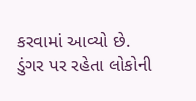કરવામાં આવ્યો છે. ડુંગર પર રહેતા લોકોની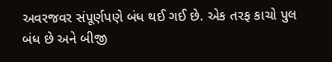અવરજવર સંપૂર્ણપણે બંધ થઈ ગઈ છે. એક તરફ કાચો પુલ બંધ છે અને બીજી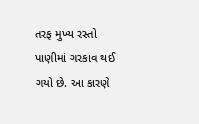તરફ મુખ્ય રસ્તો પાણીમાં ગરકાવ થઈ ગયો છે. આ કારણે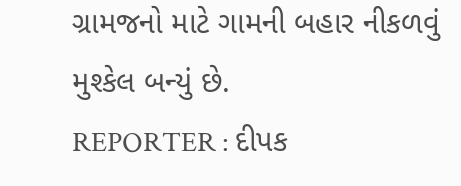ગ્રામજનો માટે ગામની બહાર નીકળવું મુશ્કેલ બન્યું છે.
REPORTER : દીપક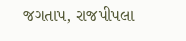જગતાપ, રાજપીપલા